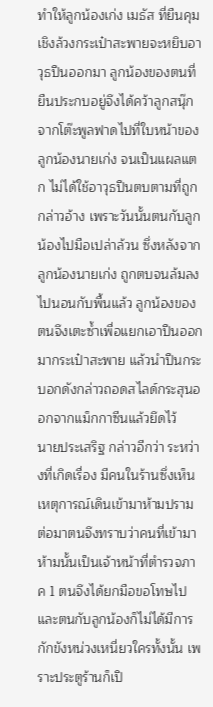ทำให้ลูกน้องเก่ง เมธัส ที่ยืนคุมเชิงล้วงกระเป๋าสะพายจะหยิบอาวุธปืนออกมา ลูกน้องของตนที่ยืนประกบอยู่จึงได้คว้าลูกสนุ๊กจากโต๊ะพูลฟาดไปที่ใบหน้าของลูกน้องนายเก่ง จนเป็นแผลแตก ไม่ได้ใช้อาวุธปืนตบตามที่ถูกกล่าวอ้าง เพราะวันนั้นตนกับลูกน้องไปมือเปล่าล้วน ซึ่งหลังจากลูกน้องนายเก่ง ถูกตบจนล้มลงไปนอนกับพื้นแล้ว ลูกน้องของตนจึงเตะซ้ำเพื่อแยกเอาปืนออกมากระเป๋าสะพาย แล้วนำปืนกระบอกดังกล่าวถอดสไลด์กระสุนออกจากแม็กกาซีนแล้วยึดไว้
นายประเสริฐ กล่าวอีกว่า ระหว่างที่เกิดเรื่อง มีคนในร้านซึ่งเห็นเหตุการณ์เดินเข้ามาห้ามปราม ต่อมาตนจึงทราบว่าคนที่เข้ามาห้ามนั้นเป็นเจ้าหน้าที่ตำรวจภาค 1 ตนจึงได้ยกมือขอโทษไป และตนกับลูกน้องก็ไม่ได้มีการกักขังหน่วงเหนี่ยวใครทั้งนั้น เพราะประตูร้านก็เปิ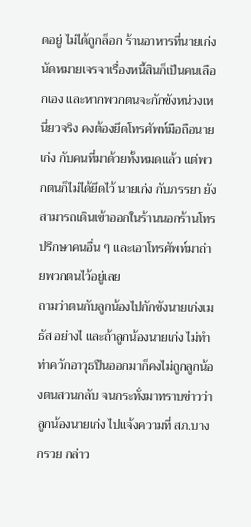ดอยู่ ไม่ได้ถูกล็อก ร้านอาหารที่นายเก่ง นัดหมายเจรจาเรื่องหนี้สินก็เป็นคนเลือกเอง และหากพวกตนจะกักขังหน่วงเหนี่ยวจริง คงต้องยึดโทรศัพท์มือถือนายเก่ง กับคนที่มาด้วยทั้งหมดแล้ว แต่พวกตนก็ไม่ได้ยึดไว้ นายเก่ง กับภรรยา ยังสามารถเดินเข้าออกในร้านนอกร้านโทรปรึกษาคนอื่น ๆ และเอาโทรศัพท์มาถ่ายพวกตนไว้อยู่เลย
ถามว่าตนกับลูกน้องไปกักขังนายเก่งเมธัส อย่างไ และถ้าลูกน้องนายเก่ง ไม่ทำท่าควักอาวุธปืนออกมาก็คงไม่ถูกลูกน้องตนสวนกลับ จนกระทั่งมาทราบข่าวว่า ลูกน้องนายเก่ง ไปแจ้งความที่ สภ.บางกรวย กล่าว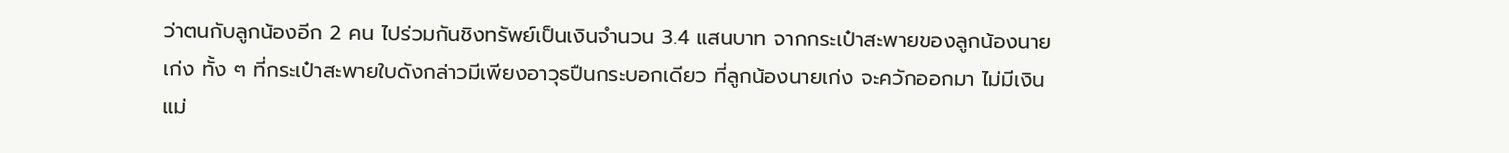ว่าตนกับลูกน้องอีก 2 คน ไปร่วมกันชิงทรัพย์เป็นเงินจำนวน 3.4 แสนบาท จากกระเป๋าสะพายของลูกน้องนายเก่ง ทั้ง ๆ ที่กระเป๋าสะพายใบดังกล่าวมีเพียงอาวุธปืนกระบอกเดียว ที่ลูกน้องนายเก่ง จะควักออกมา ไม่มีเงินแม่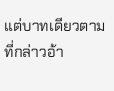แต่บาทเดียวตามที่กล่าวอ้า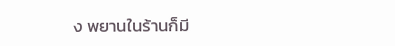ง พยานในร้านก็มี